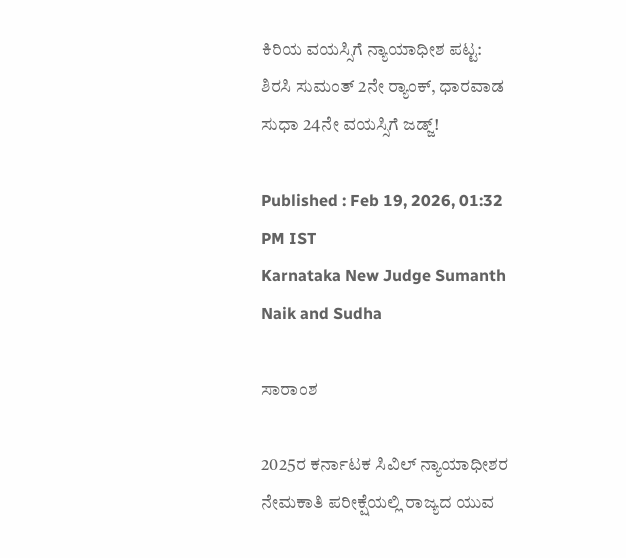ಕಿರಿಯ ವಯಸ್ಸಿಗೆ ನ್ಯಾಯಾಧೀಶ ಪಟ್ಟ: ಶಿರಸಿ ಸುಮಂತ್‌ 2ನೇ ರ‍್ಯಾಂಕ್‌, ಧಾರವಾಡ ಸುಧಾ 24ನೇ ವಯಸ್ಸಿಗೆ ಜಡ್ಜ್!

Published : Feb 19, 2026, 01:32 PM IST
Karnataka New Judge Sumanth Naik and Sudha

ಸಾರಾಂಶ

2025ರ ಕರ್ನಾಟಕ ಸಿವಿಲ್ ನ್ಯಾಯಾಧೀಶರ ನೇಮಕಾತಿ ಪರೀಕ್ಷೆಯಲ್ಲಿ ರಾಜ್ಯದ ಯುವ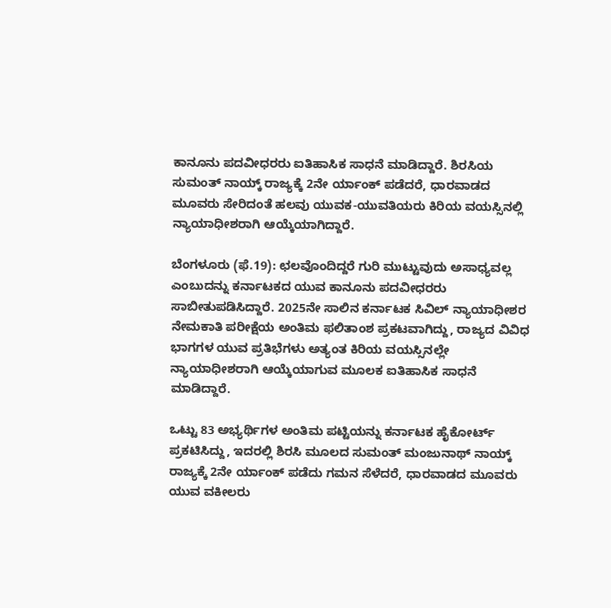ಕಾನೂನು ಪದವೀಧರರು ಐತಿಹಾಸಿಕ ಸಾಧನೆ ಮಾಡಿದ್ದಾರೆ. ಶಿರಸಿಯ ಸುಮಂತ್ ನಾಯ್ಕ್ ರಾಜ್ಯಕ್ಕೆ 2ನೇ ರ್ಯಾಂಕ್ ಪಡೆದರೆ, ಧಾರವಾಡದ ಮೂವರು ಸೇರಿದಂತೆ ಹಲವು ಯುವಕ-ಯುವತಿಯರು ಕಿರಿಯ ವಯಸ್ಸಿನಲ್ಲಿ ನ್ಯಾಯಾಧೀಶರಾಗಿ ಆಯ್ಕೆಯಾಗಿದ್ದಾರೆ.

ಬೆಂಗಳೂರು (ಫೆ.19): ಛಲವೊಂದಿದ್ದರೆ ಗುರಿ ಮುಟ್ಟುವುದು ಅಸಾಧ್ಯವಲ್ಲ ಎಂಬುದನ್ನು ಕರ್ನಾಟಕದ ಯುವ ಕಾನೂನು ಪದವೀಧರರು ಸಾಬೀತುಪಡಿಸಿದ್ದಾರೆ. 2025ನೇ ಸಾಲಿನ ಕರ್ನಾಟಕ ಸಿವಿಲ್ ನ್ಯಾಯಾಧೀಶರ ನೇಮಕಾತಿ ಪರೀಕ್ಷೆಯ ಅಂತಿಮ ಫಲಿತಾಂಶ ಪ್ರಕಟವಾಗಿದ್ದು, ರಾಜ್ಯದ ವಿವಿಧ ಭಾಗಗಳ ಯುವ ಪ್ರತಿಭೆಗಳು ಅತ್ಯಂತ ಕಿರಿಯ ವಯಸ್ಸಿನಲ್ಲೇ ನ್ಯಾಯಾಧೀಶರಾಗಿ ಆಯ್ಕೆಯಾಗುವ ಮೂಲಕ ಐತಿಹಾಸಿಕ ಸಾಧನೆ ಮಾಡಿದ್ದಾರೆ.

ಒಟ್ಟು 83 ಅಭ್ಯರ್ಥಿಗಳ ಅಂತಿಮ ಪಟ್ಟಿಯನ್ನು ಕರ್ನಾಟಕ ಹೈಕೋರ್ಟ್ ಪ್ರಕಟಿಸಿದ್ದು, ಇದರಲ್ಲಿ ಶಿರಸಿ ಮೂಲದ ಸುಮಂತ್ ಮಂಜುನಾಥ್ ನಾಯ್ಕ್ ರಾಜ್ಯಕ್ಕೆ 2ನೇ ರ್ಯಾಂಕ್ ಪಡೆದು ಗಮನ ಸೆಳೆದರೆ, ಧಾರವಾಡದ ಮೂವರು ಯುವ ವಕೀಲರು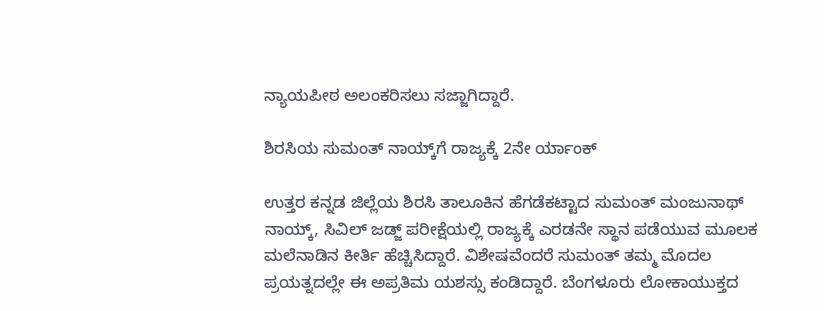ನ್ಯಾಯಪೀಠ ಅಲಂಕರಿಸಲು ಸಜ್ಜಾಗಿದ್ದಾರೆ.

ಶಿರಸಿಯ ಸುಮಂತ್ ನಾಯ್ಕ್‌ಗೆ ರಾಜ್ಯಕ್ಕೆ 2ನೇ ರ್ಯಾಂಕ್

ಉತ್ತರ ಕನ್ನಡ ಜಿಲ್ಲೆಯ ಶಿರಸಿ ತಾಲೂಕಿನ ಹೆಗಡೆಕಟ್ಟಾದ ಸುಮಂತ್ ಮಂಜುನಾಥ್ ನಾಯ್ಕ್, ಸಿವಿಲ್ ಜಡ್ಜ್ ಪರೀಕ್ಷೆಯಲ್ಲಿ ರಾಜ್ಯಕ್ಕೆ ಎರಡನೇ ಸ್ಥಾನ ಪಡೆಯುವ ಮೂಲಕ ಮಲೆನಾಡಿನ ಕೀರ್ತಿ ಹೆಚ್ಚಿಸಿದ್ದಾರೆ. ವಿಶೇಷವೆಂದರೆ ಸುಮಂತ್ ತಮ್ಮ ಮೊದಲ ಪ್ರಯತ್ನದಲ್ಲೇ ಈ ಅಪ್ರತಿಮ ಯಶಸ್ಸು ಕಂಡಿದ್ದಾರೆ. ಬೆಂಗಳೂರು ಲೋಕಾಯುಕ್ತದ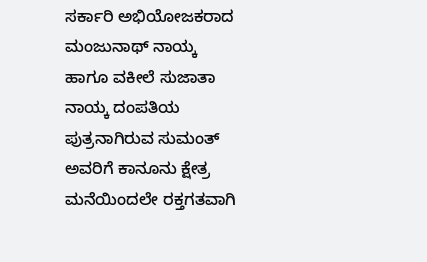ಸರ್ಕಾರಿ ಅಭಿಯೋಜಕರಾದ ಮಂಜುನಾಥ್ ನಾಯ್ಕ ಹಾಗೂ ವಕೀಲೆ ಸುಜಾತಾ ನಾಯ್ಕ ದಂಪತಿಯ ಪುತ್ರನಾಗಿರುವ ಸುಮಂತ್ ಅವರಿಗೆ ಕಾನೂನು ಕ್ಷೇತ್ರ ಮನೆಯಿಂದಲೇ ರಕ್ತಗತವಾಗಿ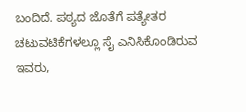ಬಂದಿದೆ. ಪಠ್ಯದ ಜೊತೆಗೆ ಪತ್ಯೇತರ ಚಟುವಟಿಕೆಗಳಲ್ಲೂ ಸೈ ಎನಿಸಿಕೊಂಡಿರುವ ಇವರು,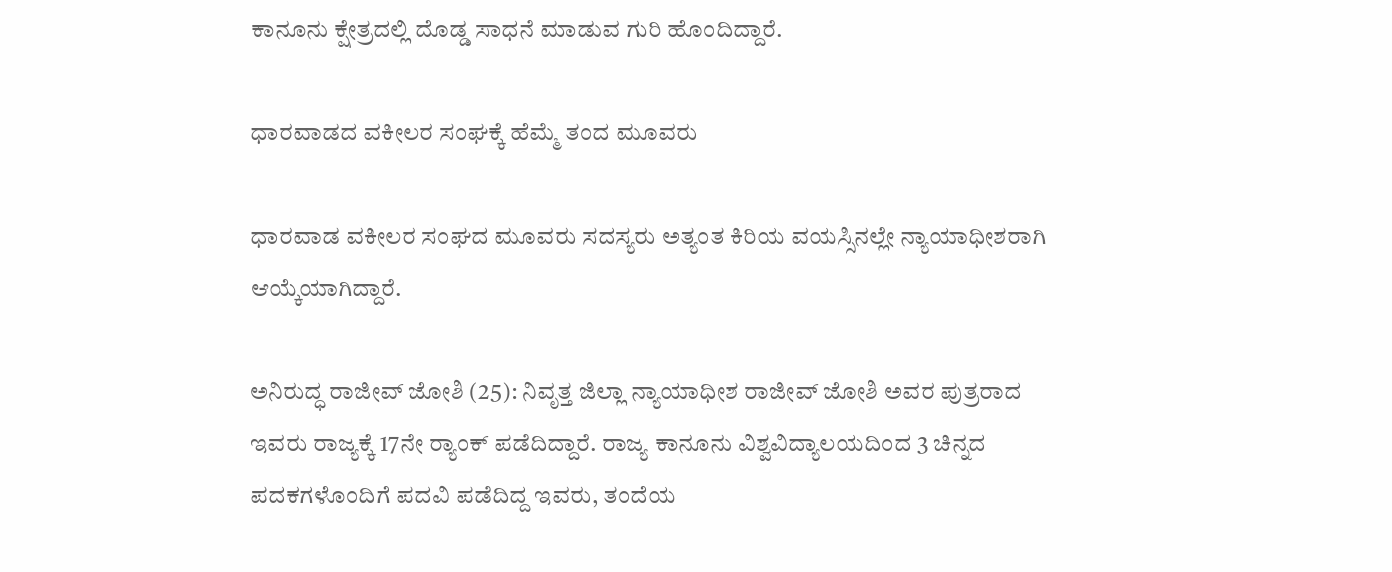ಕಾನೂನು ಕ್ಷೇತ್ರದಲ್ಲಿ ದೊಡ್ಡ ಸಾಧನೆ ಮಾಡುವ ಗುರಿ ಹೊಂದಿದ್ದಾರೆ.

ಧಾರವಾಡದ ವಕೀಲರ ಸಂಘಕ್ಕೆ ಹೆಮ್ಮೆ ತಂದ ಮೂವರು

ಧಾರವಾಡ ವಕೀಲರ ಸಂಘದ ಮೂವರು ಸದಸ್ಯರು ಅತ್ಯಂತ ಕಿರಿಯ ವಯಸ್ಸಿನಲ್ಲೇ ನ್ಯಾಯಾಧೀಶರಾಗಿ ಆಯ್ಕೆಯಾಗಿದ್ದಾರೆ.

ಅನಿರುದ್ಧ ರಾಜೀವ್ ಜೋಶಿ (25): ನಿವೃತ್ತ ಜಿಲ್ಲಾ ನ್ಯಾಯಾಧೀಶ ರಾಜೀವ್ ಜೋಶಿ ಅವರ ಪುತ್ರರಾದ ಇವರು ರಾಜ್ಯಕ್ಕೆ 17ನೇ ರ್‍ಯಾಂಕ್ ಪಡೆದಿದ್ದಾರೆ. ರಾಜ್ಯ ಕಾನೂನು ವಿಶ್ವವಿದ್ಯಾಲಯದಿಂದ 3 ಚಿನ್ನದ ಪದಕಗಳೊಂದಿಗೆ ಪದವಿ ಪಡೆದಿದ್ದ ಇವರು, ತಂದೆಯ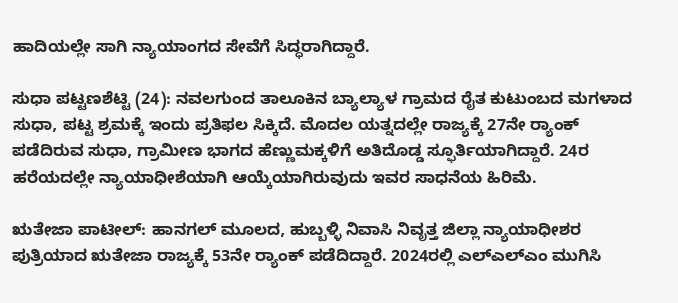ಹಾದಿಯಲ್ಲೇ ಸಾಗಿ ನ್ಯಾಯಾಂಗದ ಸೇವೆಗೆ ಸಿದ್ಧರಾಗಿದ್ದಾರೆ.

ಸುಧಾ ಪಟ್ಟಣಶೆಟ್ಟಿ (24): ನವಲಗುಂದ ತಾಲೂಕಿನ ಬ್ಯಾಲ್ಯಾಳ ಗ್ರಾಮದ ರೈತ ಕುಟುಂಬದ ಮಗಳಾದ ಸುಧಾ, ಪಟ್ಟ ಶ್ರಮಕ್ಕೆ ಇಂದು ಪ್ರತಿಫಲ ಸಿಕ್ಕಿದೆ. ಮೊದಲ ಯತ್ನದಲ್ಲೇ ರಾಜ್ಯಕ್ಕೆ 27ನೇ ರ್‍ಯಾಂಕ್ ಪಡೆದಿರುವ ಸುಧಾ, ಗ್ರಾಮೀಣ ಭಾಗದ ಹೆಣ್ಣುಮಕ್ಕಳಿಗೆ ಅತಿದೊಡ್ಡ ಸ್ಫೂರ್ತಿಯಾಗಿದ್ದಾರೆ. 24ರ ಹರೆಯದಲ್ಲೇ ನ್ಯಾಯಾಧೀಶೆಯಾಗಿ ಆಯ್ಕೆಯಾಗಿರುವುದು ಇವರ ಸಾಧನೆಯ ಹಿರಿಮೆ.

ಋತೇಜಾ ಪಾಟೀಲ್: ಹಾನಗಲ್ ಮೂಲದ, ಹುಬ್ಬಳ್ಳಿ ನಿವಾಸಿ ನಿವೃತ್ತ ಜಿಲ್ಲಾ ನ್ಯಾಯಾಧೀಶರ ಪುತ್ರಿಯಾದ ಋತೇಜಾ ರಾಜ್ಯಕ್ಕೆ 53ನೇ ರ್‍ಯಾಂಕ್ ಪಡೆದಿದ್ದಾರೆ. 2024ರಲ್ಲಿ ಎಲ್‌ಎಲ್‌ಎಂ ಮುಗಿಸಿ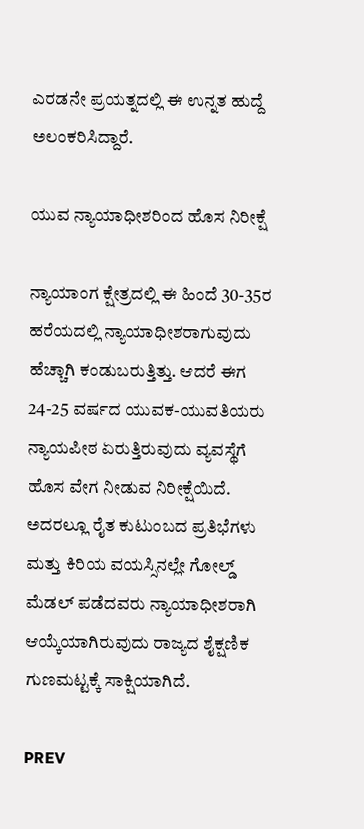ಎರಡನೇ ಪ್ರಯತ್ನದಲ್ಲಿ ಈ ಉನ್ನತ ಹುದ್ದೆ ಅಲಂಕರಿಸಿದ್ದಾರೆ.

ಯುವ ನ್ಯಾಯಾಧೀಶರಿಂದ ಹೊಸ ನಿರೀಕ್ಷೆ

ನ್ಯಾಯಾಂಗ ಕ್ಷೇತ್ರದಲ್ಲಿ ಈ ಹಿಂದೆ 30-35ರ ಹರೆಯದಲ್ಲಿ ನ್ಯಾಯಾಧೀಶರಾಗುವುದು ಹೆಚ್ಚಾಗಿ ಕಂಡುಬರುತ್ತಿತ್ತು. ಆದರೆ ಈಗ 24-25 ವರ್ಷದ ಯುವಕ-ಯುವತಿಯರು ನ್ಯಾಯಪೀಠ ಏರುತ್ತಿರುವುದು ವ್ಯವಸ್ಥೆಗೆ ಹೊಸ ವೇಗ ನೀಡುವ ನಿರೀಕ್ಷೆಯಿದೆ. ಅದರಲ್ಲೂ ರೈತ ಕುಟುಂಬದ ಪ್ರತಿಭೆಗಳು ಮತ್ತು ಕಿರಿಯ ವಯಸ್ಸಿನಲ್ಲೇ ಗೋಲ್ಡ್ ಮೆಡಲ್ ಪಡೆದವರು ನ್ಯಾಯಾಧೀಶರಾಗಿ ಆಯ್ಕೆಯಾಗಿರುವುದು ರಾಜ್ಯದ ಶೈಕ್ಷಣಿಕ ಗುಣಮಟ್ಟಕ್ಕೆ ಸಾಕ್ಷಿಯಾಗಿದೆ.

PREV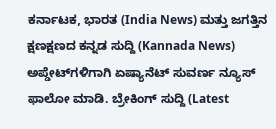ಕರ್ನಾಟಕ, ಭಾರತ (India News) ಮತ್ತು ಜಗತ್ತಿನ ಕ್ಷಣಕ್ಷಣದ ಕನ್ನಡ ಸುದ್ದಿ (Kannada News) ಅಪ್ಡೇಟ್‌ಗಳಿಗಾಗಿ ಏಷ್ಯಾನೆಟ್ ಸುವರ್ಣ ನ್ಯೂಸ್‌ ಫಾಲೋ ಮಾಡಿ. ಬ್ರೇಕಿಂಗ್ ಸುದ್ದಿ (Latest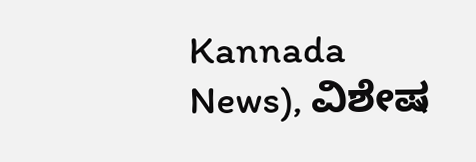Kannada News), ವಿಶೇಷ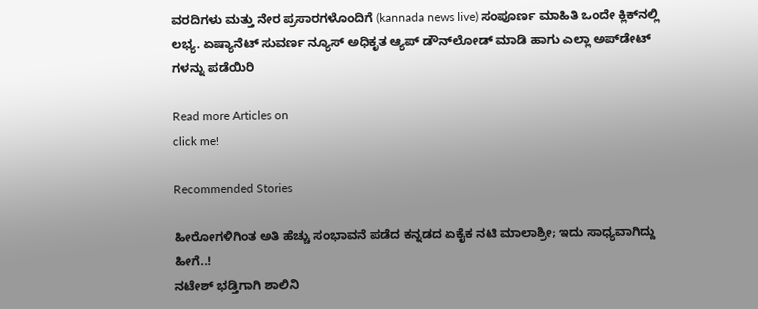ವರದಿಗಳು ಮತ್ತು ನೇರ ಪ್ರಸಾರಗಳೊಂದಿಗೆ (kannada news live) ಸಂಪೂರ್ಣ ಮಾಹಿತಿ ಒಂದೇ ಕ್ಲಿಕ್‌ನಲ್ಲಿ ಲಭ್ಯ. ಏಷ್ಯಾನೆಟ್ ಸುವರ್ಣ ನ್ಯೂಸ್ ಅಧಿಕೃತ ಆ್ಯಪ್ ಡೌನ್‌ಲೋಡ್ ಮಾಡಿ ಹಾಗು ಎಲ್ಲಾ ಅಪ್‌ಡೇಟ್ ಗಳನ್ನು ಪಡೆಯಿರಿ

Read more Articles on
click me!

Recommended Stories

ಹೀರೋಗಳಿಗಿಂತ ಅತಿ ಹೆಚ್ಚು ಸಂಭಾವನೆ ಪಡೆದ ಕನ್ನಡದ ಏಕೈಕ ನಟಿ ಮಾಲಾಶ್ರೀ; ಇದು ಸಾಧ್ಯವಾಗಿದ್ದು ಹೀಗೆ..!
ನಟೇಶ್ ಭಡ್ತಿಗಾಗಿ ಶಾಲಿನಿ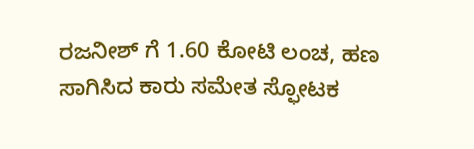ರಜನೀಶ್ ಗೆ 1.60 ಕೋಟಿ ಲಂಚ, ಹಣ ಸಾಗಿಸಿದ ಕಾರು ಸಮೇತ ಸ್ಫೋಟಕ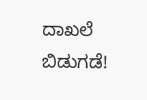ದಾಖಲೆ ಬಿಡುಗಡೆ!